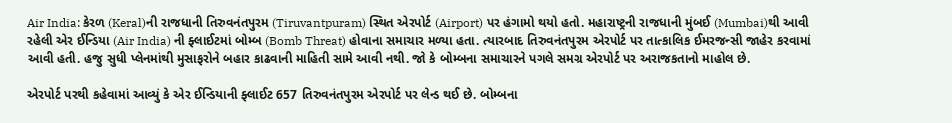Air India: કેરળ (Keral)ની રાજધાની તિરુવનંતપુરમ (Tiruvantpuram) સ્થિત એરપોર્ટ (Airport) પર હંગામો થયો હતો. મહારાષ્ટ્રની રાજધાની મુંબઈ (Mumbai)થી આવી રહેલી એર ઈન્ડિયા (Air India) ની ફ્લાઈટમાં બોમ્બ (Bomb Threat) હોવાના સમાચાર મળ્યા હતા. ત્યારબાદ તિરુવનંતપુરમ એરપોર્ટ પર તાત્કાલિક ઈમરજન્સી જાહેર કરવામાં આવી હતી. હજુ સુધી પ્લેનમાંથી મુસાફરોને બહાર કાઢવાની માહિતી સામે આવી નથી. જો કે બોમ્બના સમાચારને પગલે સમગ્ર એરપોર્ટ પર અરાજકતાનો માહોલ છે.

એરપોર્ટ પરથી કહેવામાં આવ્યું કે એર ઈન્ડિયાની ફ્લાઈટ 657 તિરુવનંતપુરમ એરપોર્ટ પર લેન્ડ થઈ છે. બોમ્બના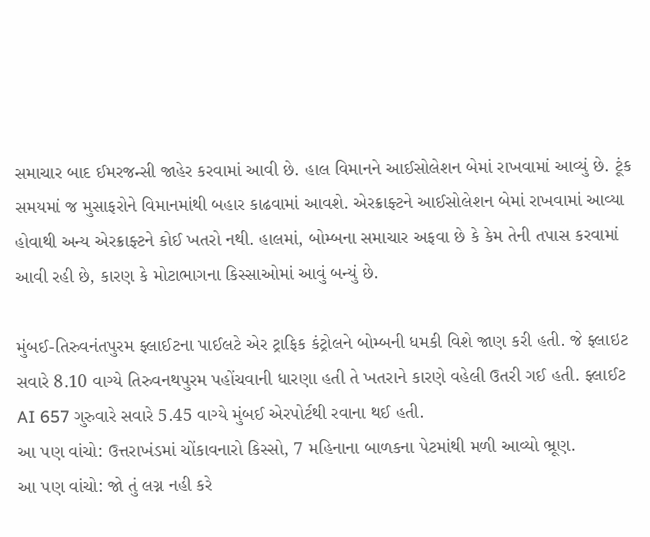સમાચાર બાદ ઈમરજન્સી જાહેર કરવામાં આવી છે. હાલ વિમાનને આઈસોલેશન બેમાં રાખવામાં આવ્યું છે. ટૂંક સમયમાં જ મુસાફરોને વિમાનમાંથી બહાર કાઢવામાં આવશે. એરક્રાફ્ટને આઈસોલેશન બેમાં રાખવામાં આવ્યા હોવાથી અન્ય એરક્રાફ્ટને કોઈ ખતરો નથી. હાલમાં, બોમ્બના સમાચાર અફવા છે કે કેમ તેની તપાસ કરવામાં આવી રહી છે, કારણ કે મોટાભાગના કિસ્સાઓમાં આવું બન્યું છે.

મુંબઈ-તિરુવનંતપુરમ ફ્લાઈટના પાઈલટે એર ટ્રાફિક કંટ્રોલને બોમ્બની ધમકી વિશે જાણ કરી હતી. જે ફ્લાઇટ સવારે 8.10 વાગ્યે તિરુવનથપુરમ પહોંચવાની ધારણા હતી તે ખતરાને કારણે વહેલી ઉતરી ગઈ હતી. ફ્લાઈટ AI 657 ગુરુવારે સવારે 5.45 વાગ્યે મુંબઈ એરપોર્ટથી રવાના થઈ હતી.
આ પણ વાંચો: ઉત્તરાખંડમાં ચોંકાવનારો કિસ્સો, 7 મહિનાના બાળકના પેટમાંથી મળી આવ્યો ભ્રૂણ.
આ પણ વાંચો: જો તું લગ્ન નહી કરે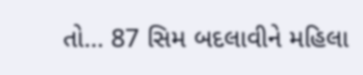તો… 87 સિમ બદલાવીને મહિલા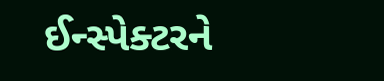ઈન્સ્પેક્ટરને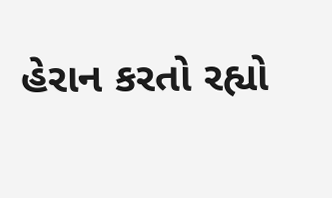હેરાન કરતો રહ્યો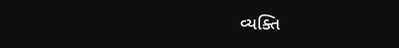વ્યક્તિ